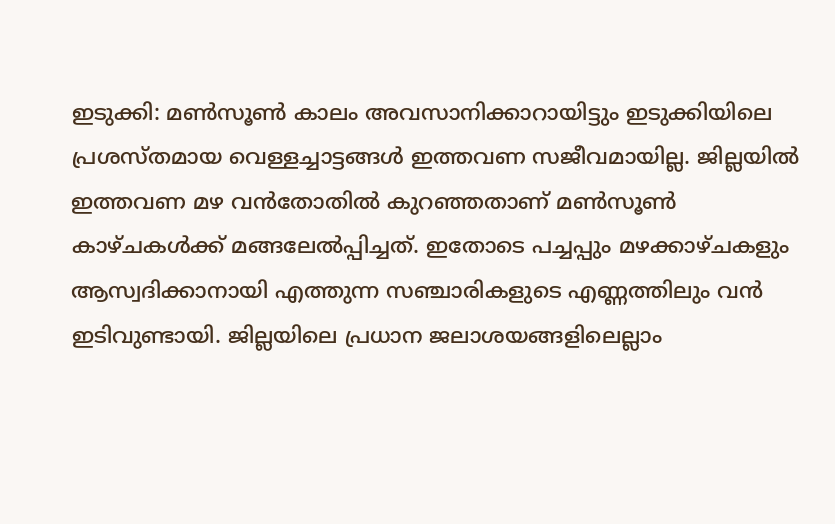ഇടുക്കി: മൺസൂൺ കാലം അവസാനിക്കാറായിട്ടും ഇടുക്കിയിലെ പ്രശസ്തമായ വെള്ളച്ചാട്ടങ്ങൾ ഇത്തവണ സജീവമായില്ല. ജില്ലയിൽ ഇത്തവണ മഴ വൻതോതിൽ കുറഞ്ഞതാണ് മൺസൂൺ കാഴ്ചകൾക്ക് മങ്ങലേൽപ്പിച്ചത്. ഇതോടെ പച്ചപ്പും മഴക്കാഴ്ചകളും ആസ്വദിക്കാനായി എത്തുന്ന സഞ്ചാരികളുടെ എണ്ണത്തിലും വൻ ഇടിവുണ്ടായി. ജില്ലയിലെ പ്രധാന ജലാശയങ്ങളിലെല്ലാം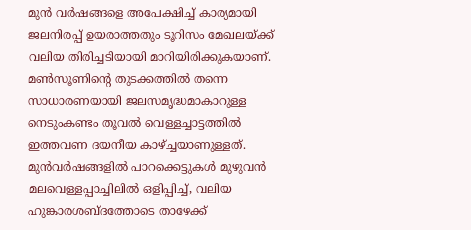മുൻ വർഷങ്ങളെ അപേക്ഷിച്ച് കാര്യമായി ജലനിരപ്പ് ഉയരാത്തതും ടൂറിസം മേഖലയ്ക്ക് വലിയ തിരിച്ചടിയായി മാറിയിരിക്കുകയാണ്.
മൺസൂണിന്റെ തുടക്കത്തിൽ തന്നെ സാധാരണയായി ജലസമൃദ്ധമാകാറുള്ള നെടുംകണ്ടം തൂവൽ വെള്ളച്ചാട്ടത്തിൽ ഇത്തവണ ദയനീയ കാഴ്ച്ചയാണുള്ളത്. മുൻവർഷങ്ങളിൽ പാറക്കെട്ടുകൾ മുഴുവൻ മലവെള്ളപ്പാച്ചിലിൽ ഒളിപ്പിച്ച്, വലിയ ഹുങ്കാരശബ്ദത്തോടെ താഴേക്ക്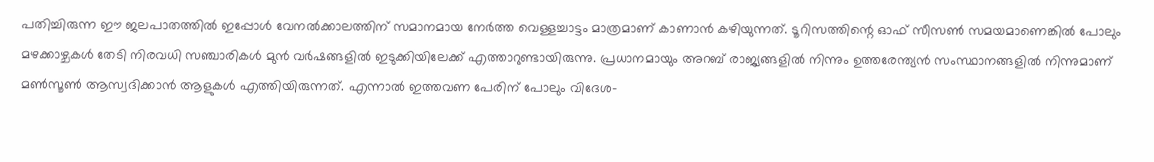പതിച്ചിരുന്ന ഈ ജലപാതത്തിൽ ഇപ്പോൾ വേനൽക്കാലത്തിന് സമാനമായ നേർത്ത വെള്ളച്ചാട്ടം മാത്രമാണ് കാണാൻ കഴിയുന്നത്. ടൂറിസത്തിന്റെ ഓഫ് സീസൺ സമയമാണെങ്കിൽ പോലും മഴക്കാഴ്ചകൾ തേടി നിരവധി സഞ്ചാരികൾ മുൻ വർഷങ്ങളിൽ ഇടുക്കിയിലേക്ക് എത്താറുണ്ടായിരുന്നു. പ്രധാനമായും അറബ് രാജ്യങ്ങളിൽ നിന്നും ഉത്തരേന്ത്യൻ സംസ്ഥാനങ്ങളിൽ നിന്നുമാണ് മൺസൂൺ ആസ്വദിക്കാൻ ആളുകൾ എത്തിയിരുന്നത്. എന്നാൽ ഇത്തവണ പേരിന് പോലും വിദേശ-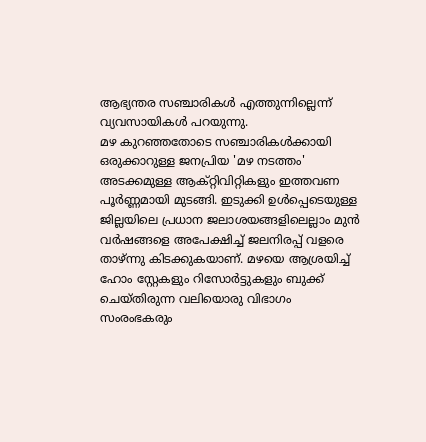ആഭ്യന്തര സഞ്ചാരികൾ എത്തുന്നില്ലെന്ന് വ്യവസായികൾ പറയുന്നു.
മഴ കുറഞ്ഞതോടെ സഞ്ചാരികൾക്കായി ഒരുക്കാറുള്ള ജനപ്രിയ 'മഴ നടത്തം' അടക്കമുള്ള ആക്റ്റിവിറ്റികളും ഇത്തവണ പൂർണ്ണമായി മുടങ്ങി. ഇടുക്കി ഉൾപ്പെടെയുള്ള ജില്ലയിലെ പ്രധാന ജലാശയങ്ങളിലെല്ലാം മുൻ വർഷങ്ങളെ അപേക്ഷിച്ച് ജലനിരപ്പ് വളരെ താഴ്ന്നു കിടക്കുകയാണ്. മഴയെ ആശ്രയിച്ച് ഹോം സ്റ്റേകളും റിസോർട്ടുകളും ബുക്ക് ചെയ്തിരുന്ന വലിയൊരു വിഭാഗം സംരംഭകരും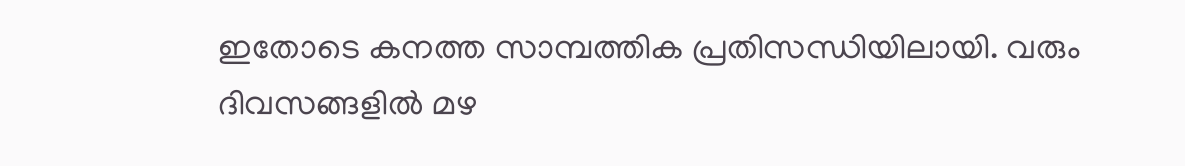ഇതോടെ കനത്ത സാമ്പത്തിക പ്രതിസന്ധിയിലായി. വരും ദിവസങ്ങളിൽ മഴ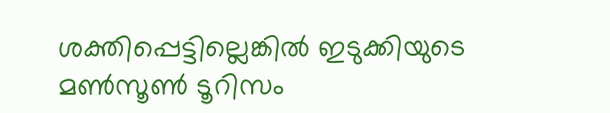ശക്തിപ്പെട്ടില്ലെങ്കിൽ ഇടുക്കിയുടെ മൺസൂൺ ടൂറിസം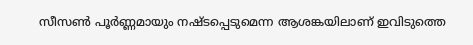സീസൺ പൂർണ്ണമായും നഷ്ടപ്പെടുമെന്ന ആശങ്കയിലാണ് ഇവിടുത്തെ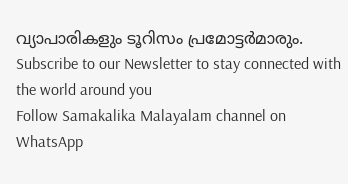വ്യാപാരികളും ടൂറിസം പ്രമോട്ടർമാരും.
Subscribe to our Newsletter to stay connected with the world around you
Follow Samakalika Malayalam channel on WhatsApp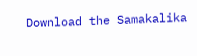Download the Samakalika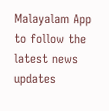Malayalam App to follow the latest news updates